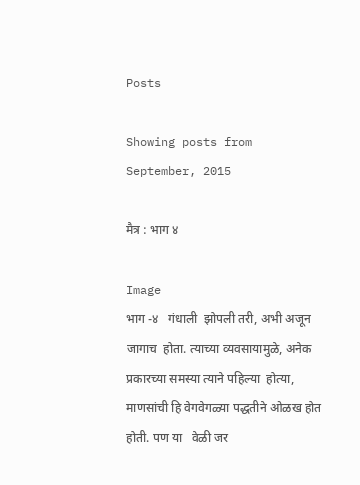Posts

Showing posts from September, 2015

मैत्र : भाग ४

Image
भाग -४   गंधाली  झोपली तरी, अभी अजून जागाच  होता. त्याच्या व्यवसायामुळे, अनेक प्रकारच्या समस्या त्याने पहिल्या  होत्या, माणसांची हि वेगवेगळ्या पद्धतीने ओळख होत होती. पण या   वेळी जर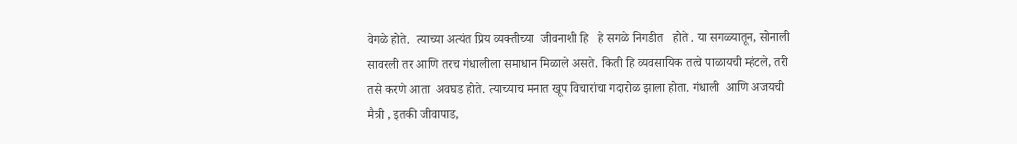वेगळे होते.  त्याच्या अत्यंत प्रिय व्यक्तीच्या  जीवनाशी हि   हे सगळे निगडीत   होते . या सगळ्यातून, सोनाली सावरली तर आणि तरच गंधालीला समाधान मिळाले असते. किती हि व्यवसायिक तत्वे पाळायची म्हंटले, तरी तसे करणे आता  अवघड होते. त्याच्याच मनात खूप विचारांचा गदारोळ झाला होता. गंधाली  आणि अजयची मैत्री , इतकी जीवापाड,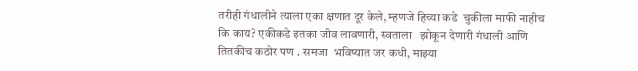तरीही गंधालीने त्याला एका क्षणात दूर केले, म्हणजे हिच्या कडे  चुकीला माफी नाहीच कि काय? एकीकडे इतका जीव लावणारी, स्वताला   झोकून देणारी गंधाली आणि तितकीच कठोर पण . समजा  भविष्यात जर कधी, माझ्या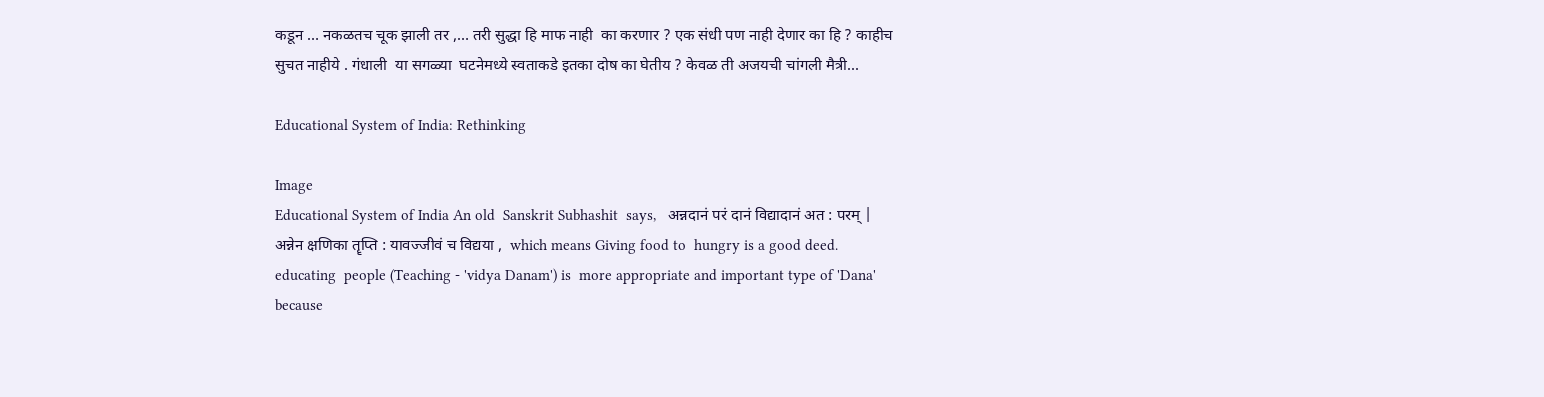कडून … नकळतच चूक झाली तर ,… तरी सुद्धा हि माफ नाही  का करणार ? एक संधी पण नाही देणार का हि ? काहीच सुचत नाहीये . गंधाली  या सगळ्या  घटनेमध्ये स्वताकडे इतका दोष का घेतीय ? केवळ ती अजयची चांगली मैत्री...

Educational System of India: Rethinking

Image
Educational System of India An old  Sanskrit Subhashit  says,   अन्नदानं परं दानं विद्यादानं अत : परम् | अन्नेन क्षणिका तॄप्ति : यावज्जीवं च विद्यया ,  which means Giving food to  hungry is a good deed.  educating  people (Teaching - 'vidya Danam') is  more appropriate and important type of 'Dana' because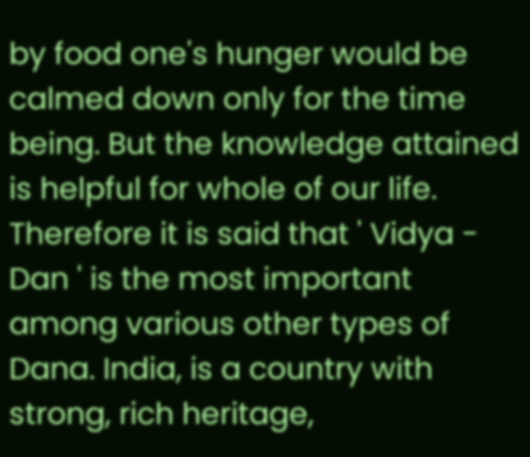by food one's hunger would be calmed down only for the time being. But the knowledge attained is helpful for whole of our life. Therefore it is said that ' Vidya - Dan ' is the most important among various other types of Dana. India, is a country with strong, rich heritage,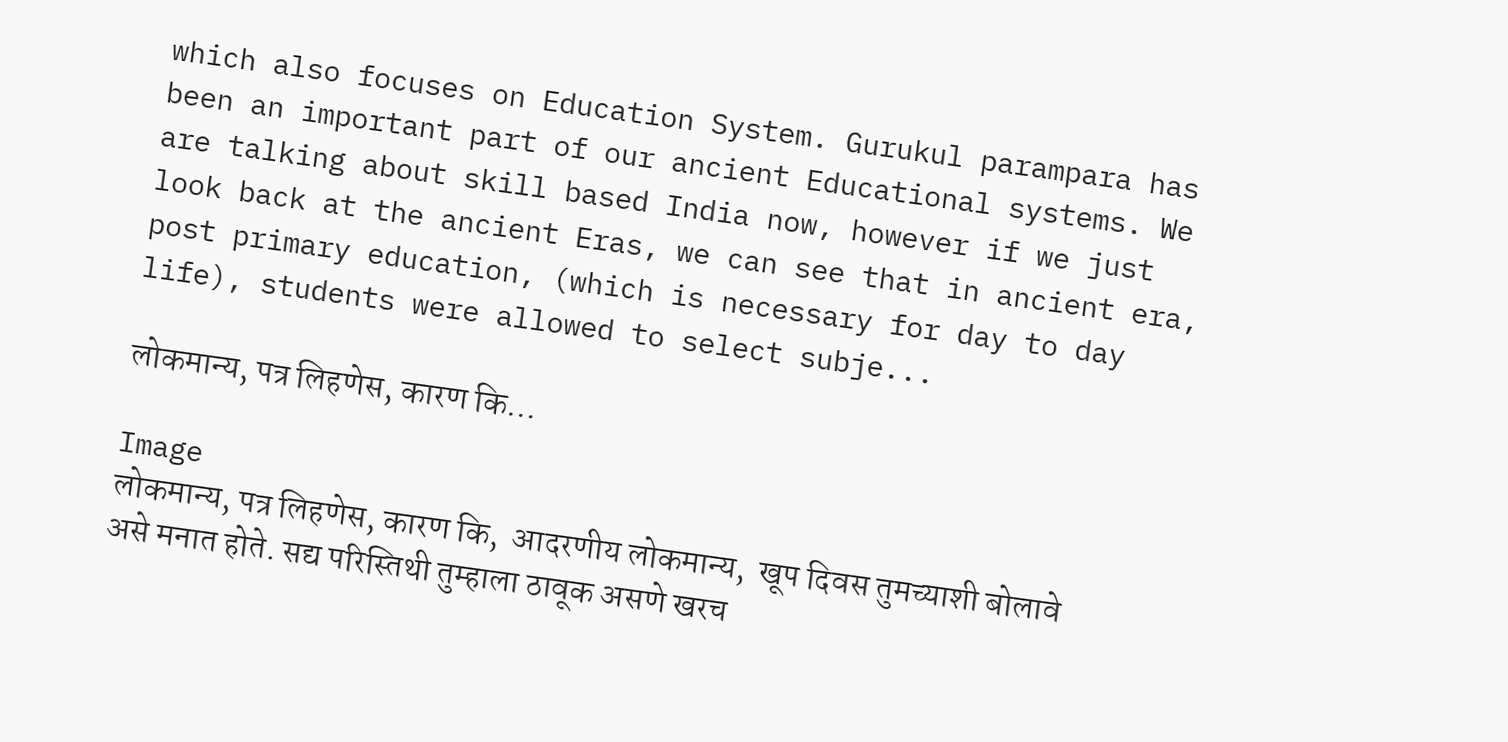which also focuses on Education System. Gurukul parampara has been an important part of our ancient Educational systems. We are talking about skill based India now, however if we just look back at the ancient Eras, we can see that in ancient era, post primary education, (which is necessary for day to day life), students were allowed to select subje...

लोकमान्य, पत्र लिहणेस, कारण कि...

Image
लोकमान्य, पत्र लिहणेस, कारण कि,  आदरणीय लोकमान्य,  खूप दिवस तुमच्याशी बोलावे असे मनात होते. सद्य परिस्तिथी तुम्हाला ठावूक असणे खरच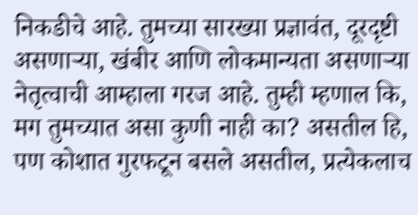निकडीचे आहे. तुमच्या सारख्या प्रज्ञावंत, दूरदृष्टी  असणाऱ्या, खंबीर आणि लोकमान्यता असणाऱ्या नेतृत्वाची आम्हाला गरज आहे. तुम्ही म्हणाल कि, मग तुमच्यात असा कुणी नाही का? असतील हि, पण कोशात गुरफटून बसले असतील, प्रत्येकलाच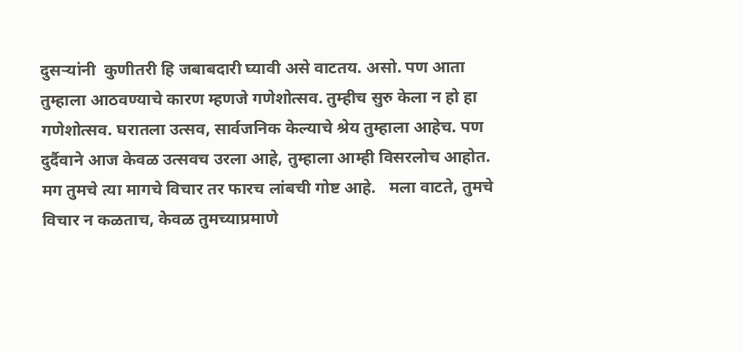दुसऱ्यांनी  कुणीतरी हि जबाबदारी घ्यावी असे वाटतय. असो. पण आता तुम्हाला आठवण्याचे कारण म्हणजे गणेशोत्सव. तुम्हीच सुरु केला न हो हा गणेशोत्सव. घरातला उत्सव, सार्वजनिक केल्याचे श्रेय तुम्हाला आहेच. पण दुर्दैवाने आज केवळ उत्सवच उरला आहे, तुम्हाला आम्ही विसरलोच आहोत. मग तुमचे त्या मागचे विचार तर फारच लांबची गोष्ट आहे.   मला वाटते, तुमचे विचार न कळताच, केवळ तुमच्याप्रमाणे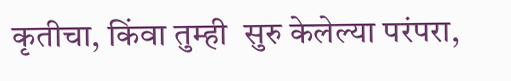कृतीचा, किंवा तुम्ही  सुरु केलेल्या परंपरा,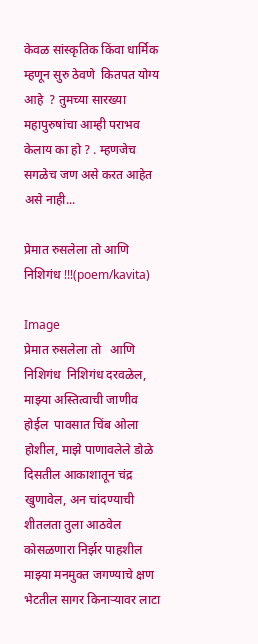केवळ सांस्कृतिक किंवा धार्मिक म्हणून सुरु ठेवणे  कितपत योग्य आहे  ? तुमच्या सारख्या महापुरुषांचा आम्ही पराभव केलाय का हो ? . म्हणजेच सगळेच जण असे करत आहेत असे नाही...

प्रेमात रुसलेला तो आणि निशिगंध !!!(poem/kavita)

Image
प्रेमात रुसलेला तो   आणि निशिगंध  निशिगंध दरवळेल, माझ्या अस्तित्वाची जाणीव होईल  पावसात चिंब ओला होशील, माझे पाणावलेले डोळे दिसतील आकाशातून चंद्र खुणावेल, अन चांदण्याची शीतलता तुला आठवेल   कोसळणारा निर्झर पाहशील माझ्या मनमुक्त जगण्याचे क्षण भेटतील सागर किनाऱ्यावर लाटा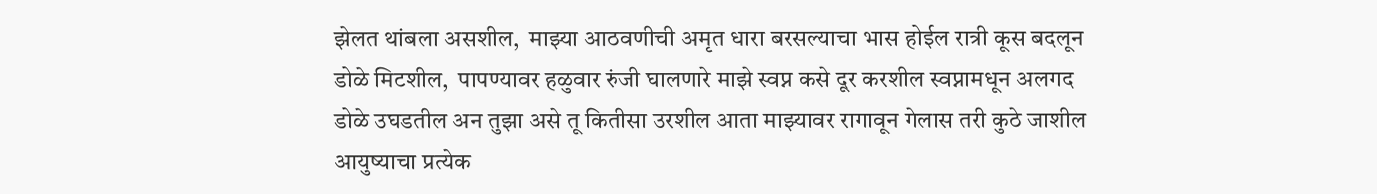झेलत थांबला असशील,  माझ्या आठवणीची अमृत धारा बरसल्याचा भास होईल रात्री कूस बदलून डोळे मिटशील,  पापण्यावर हळुवार रुंजी घालणारे माझे स्वप्न कसे दूर करशील स्वप्नामधून अलगद डोळे उघडतील अन तुझा असे तू कितीसा उरशील आता माझ्यावर रागावून गेलास तरी कुठे जाशील आयुष्याचा प्रत्येक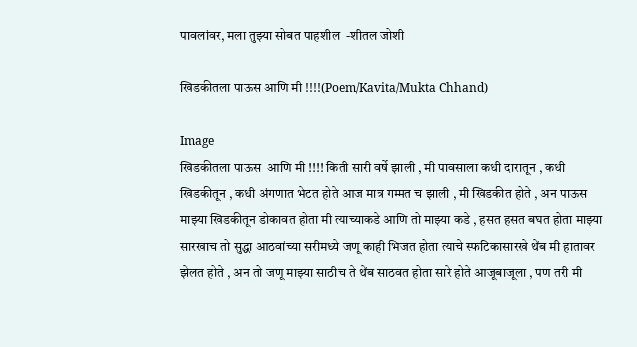पावलांवर, मला तुझ्या सोबत पाहशील  -शीतल जोशी

खिडकीतला पाऊस आणि मी !!!!(Poem/Kavita/Mukta Chhand)

Image
खिडकीतला पाऊस  आणि मी !!!! किती सारी वर्षे झाली , मी पावसाला कधी दारातून , कधी खिडकीतून , कधी अंगणात भेटत होते आज मात्र गम्मत च झाली , मी खिडकीत होते , अन पाऊस माझ्या खिडकीतून डोकावत होता मी त्याच्याकडे आणि तो माझ्या कडे , हसत हसत बघत होता माझ्या सारखाच तो सुद्धा आठवांच्या सरीमध्ये जणू काही भिजत होता त्याचे स्फटिकासारखे थेंब मी हातावर झेलत होते , अन तो जणू माझ्या साठीच ते थेंब साठवत होता सारे होते आजूबाजूला , पण तरी मी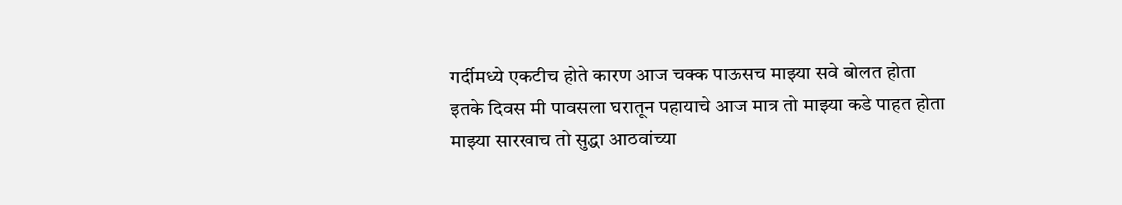गर्दीमध्ये एकटीच होते कारण आज चक्क पाऊसच माझ्या सवे बोलत होता इतके दिवस मी पावसला घरातून पहायाचे आज मात्र तो माझ्या कडे पाहत होता माझ्या सारखाच तो सुद्धा आठवांच्या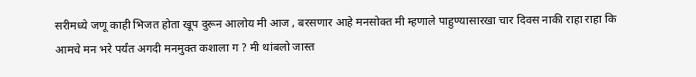सरीमध्ये जणू काही भिजत होता खूप दुरून आलोय मी आज , बरसणार आहे मनसोक्त मी म्हणाले पाहुण्यासारखा चार दिवस नाकी राहा राहा कि आमचे मन भरे पर्यंत अगदी मनमुक्त कशाला ग ? मी थांबलो जास्त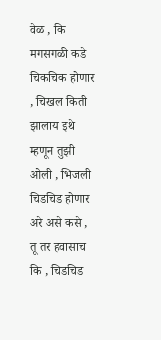वेळ , कि मगसगळी कडे चिकचिक होणार , चिखल किती झालाय इथे म्हणून तुझी ओली , भिजली चिडचिड होणार अरे असे कसे , तू तर हवासाच कि , चिडचिड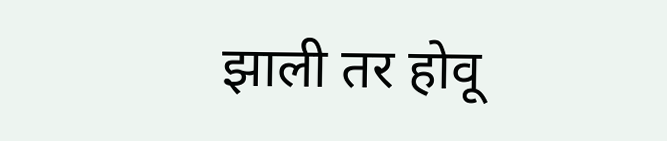झाली तर होवू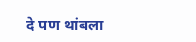दे पण थांबला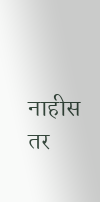नाहीस तर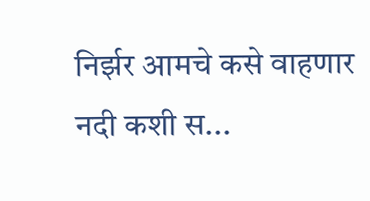निर्झर आमचे कसे वाहणार नदी कशी स...